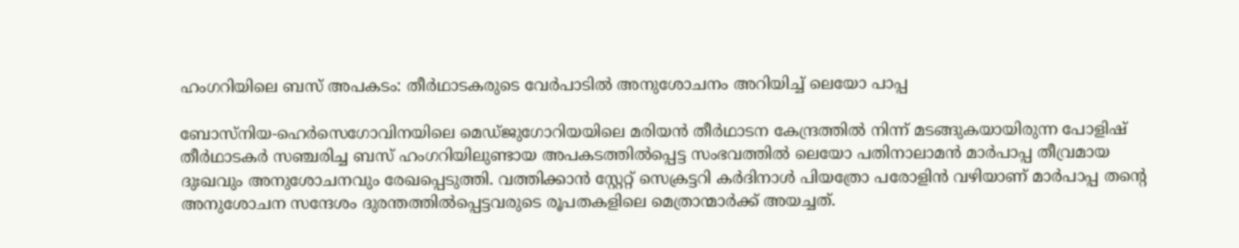ഹംഗറിയിലെ ബസ് അപകടം: തീർഥാടകരുടെ വേർപാടിൽ അനുശോചനം അറിയിച്ച് ലെയോ പാപ്പ

ബോസ്നിയ-ഹെർസെഗോവിനയിലെ മെഡ്ജുഗോറിയയിലെ മരിയൻ തീർഥാടന കേന്ദ്രത്തിൽ നിന്ന് മടങ്ങുകയായിരുന്ന പോളിഷ് തീർഥാടകർ സഞ്ചരിച്ച ബസ് ഹംഗറിയിലുണ്ടായ അപകടത്തിൽപ്പെട്ട സംഭവത്തിൽ ലെയോ പതിനാലാമൻ മാർപാപ്പ തീവ്രമായ ദുഃഖവും അനുശോചനവും രേഖപ്പെടുത്തി. വത്തിക്കാൻ സ്റ്റേറ്റ് സെക്രട്ടറി കർദിനാൾ പിയത്രോ പരോളിൻ വഴിയാണ് മാർപാപ്പ തന്റെ അനുശോചന സന്ദേശം ദുരന്തത്തിൽപ്പെട്ടവരുടെ രൂപതകളിലെ മെത്രാന്മാർക്ക് അയച്ചത്.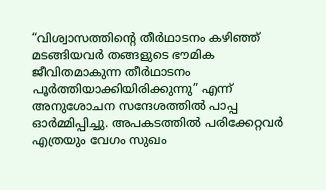“വിശ്വാസത്തിന്റെ തീർഥാടനം കഴിഞ്ഞ് മടങ്ങിയവർ തങ്ങളുടെ ഭൗമിക ജീവിതമാകുന്ന തീർഥാടനം പൂർത്തിയാക്കിയിരിക്കുന്നു” എന്ന് അനുശോചന സന്ദേശത്തിൽ പാപ്പ ഓർമ്മിപ്പിച്ചു. അപകടത്തിൽ പരിക്കേറ്റവർ എത്രയും വേഗം സുഖം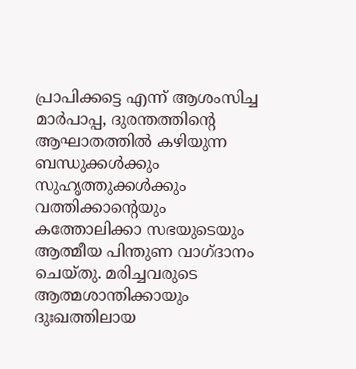പ്രാപിക്കട്ടെ എന്ന് ആശംസിച്ച മാർപാപ്പ, ദുരന്തത്തിന്റെ ആഘാതത്തിൽ കഴിയുന്ന ബന്ധുക്കൾക്കും സുഹൃത്തുക്കൾക്കും വത്തിക്കാന്റെയും കത്തോലിക്കാ സഭയുടെയും ആത്മീയ പിന്തുണ വാഗ്ദാനം ചെയ്തു. മരിച്ചവരുടെ ആത്മശാന്തിക്കായും ദുഃഖത്തിലായ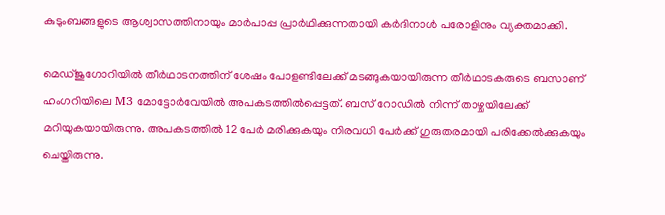കുടുംബങ്ങളുടെ ആശ്വാസത്തിനായും മാർപാപ്പ പ്രാർഥിക്കുന്നതായി കർദിനാൾ പരോളിനും വ്യക്തമാക്കി.

മെഡ്ജുഗോറിയിൽ തീർഥാടനത്തിന് ശേഷം പോളണ്ടിലേക്ക് മടങ്ങുകയായിരുന്ന തീർഥാടകരുടെ ബസാണ് ഹംഗറിയിലെ M3 മോട്ടോർവേയിൽ അപകടത്തിൽപ്പെട്ടത്. ബസ് റോഡിൽ നിന്ന് താഴ്ചയിലേക്ക് മറിയുകയായിരുന്നു. അപകടത്തിൽ 12 പേർ മരിക്കുകയും നിരവധി പേർക്ക് ഗുരുതരമായി പരിക്കേൽക്കുകയും ചെയ്തിരുന്നു.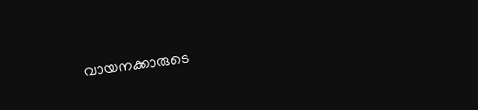വായനക്കാരുടെ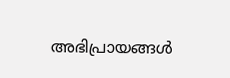അഭിപ്രായങ്ങൾ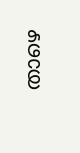താഴെ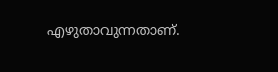എഴുതാവുന്നതാണ്.